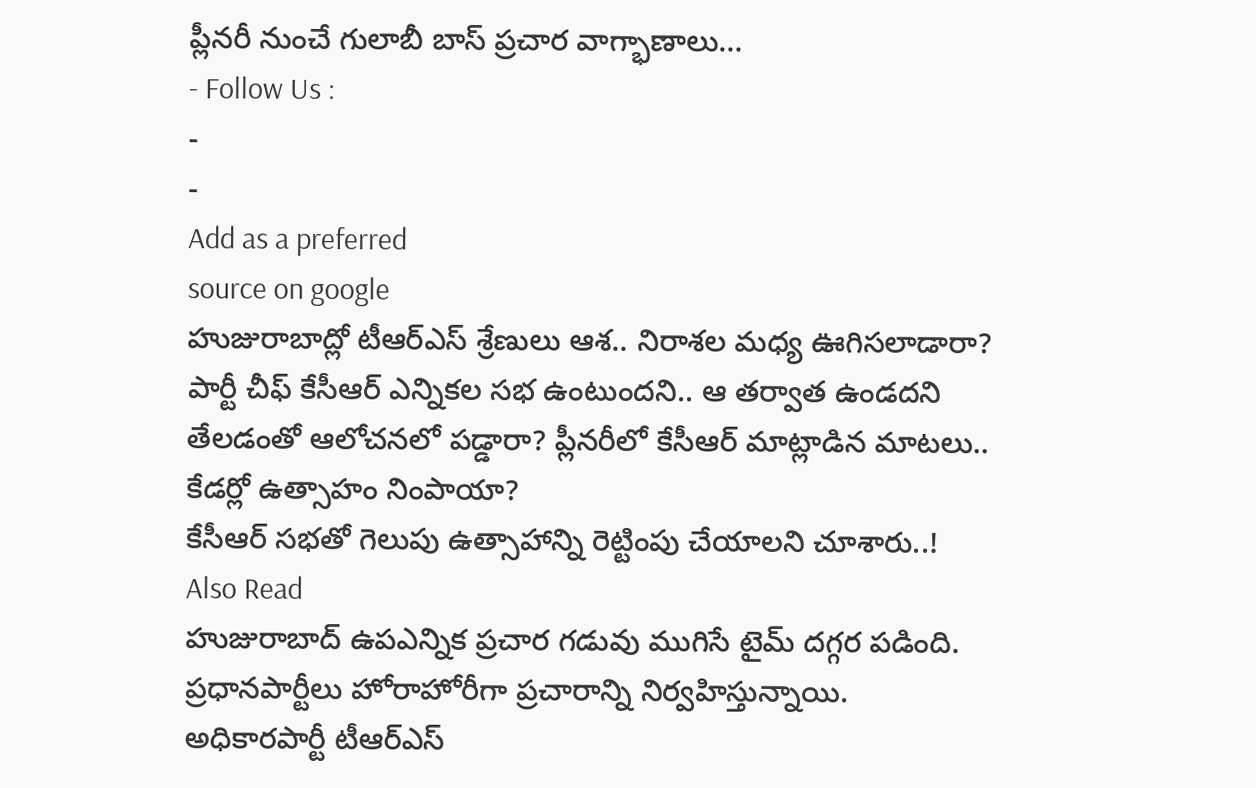ప్లీనరీ నుంచే గులాబీ బాస్ ప్రచార వాగ్భాణాలు…
- Follow Us :
-
-
Add as a preferred
source on google
హుజురాబాద్లో టీఆర్ఎస్ శ్రేణులు ఆశ.. నిరాశల మధ్య ఊగిసలాడారా? పార్టీ చీఫ్ కేసీఆర్ ఎన్నికల సభ ఉంటుందని.. ఆ తర్వాత ఉండదని తేలడంతో ఆలోచనలో పడ్డారా? ప్లీనరీలో కేసీఆర్ మాట్లాడిన మాటలు.. కేడర్లో ఉత్సాహం నింపాయా?
కేసీఆర్ సభతో గెలుపు ఉత్సాహాన్ని రెట్టింపు చేయాలని చూశారు..!
Also Read
హుజురాబాద్ ఉపఎన్నిక ప్రచార గడువు ముగిసే టైమ్ దగ్గర పడింది. ప్రధానపార్టీలు హోరాహోరీగా ప్రచారాన్ని నిర్వహిస్తున్నాయి. అధికారపార్టీ టీఆర్ఎస్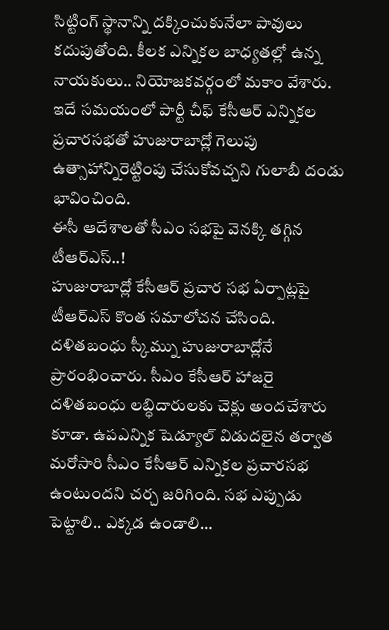సిట్టింగ్ స్థానాన్ని దక్కించుకునేలా పావులు కదుపుతోంది. కీలక ఎన్నికల బాధ్యతల్లో ఉన్న నాయకులు.. నియోజకవర్గంలో మకాం వేశారు. ఇదే సమయంలో పార్టీ చీఫ్ కేసీఆర్ ఎన్నికల ప్రచారసభతో హుజురాబాద్లో గెలుపు ఉత్సాహాన్నిరెట్టింపు చేసుకోవచ్చని గులాబీ దండు భావించింది.
ఈసీ ఆదేశాలతో సీఎం సభపై వెనక్కి తగ్గిన టీఆర్ఎస్..!
హుజురాబాద్లో కేసీఆర్ ప్రచార సభ ఏర్పాట్లపై టీఆర్ఎస్ కొంత సమాలోచన చేసింది. దళితబంధు స్కీమ్ను హుజురాబాద్లోనే ప్రారంభించారు. సీఎం కేసీఆర్ హాజరై దళితబంధు లబ్ధిదారులకు చెక్లు అందచేశారు కూడా. ఉపఎన్నిక షెడ్యూల్ విడుదలైన తర్వాత మరోసారి సీఎం కేసీఆర్ ఎన్నికల ప్రచారసభ ఉంటుందని చర్చ జరిగింది. సభ ఎప్పుడు పెట్టాలి.. ఎక్కడ ఉండాలి…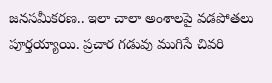జనసమీకరణ.. ఇలా చాలా అంశాలపై వడపోతలు పూర్తయ్యాయి. ప్రచార గడువు ముగిసే చివరి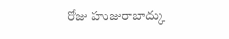రోజు హుజురాబాద్కు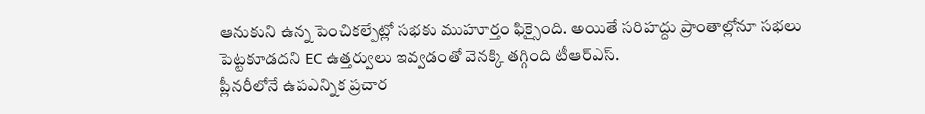ఆనుకుని ఉన్న పెంచికల్పేట్లో సభకు ముహూర్తం ఫిక్సైంది. అయితే సరిహద్దు ప్రాంతాల్లోనూ సభలు పెట్టకూడదని EC ఉత్తర్వులు ఇవ్వడంతో వెనక్కి తగ్గింది టీఆర్ఎస్.
ప్లీనరీలోనే ఉపఎన్నిక ప్రచార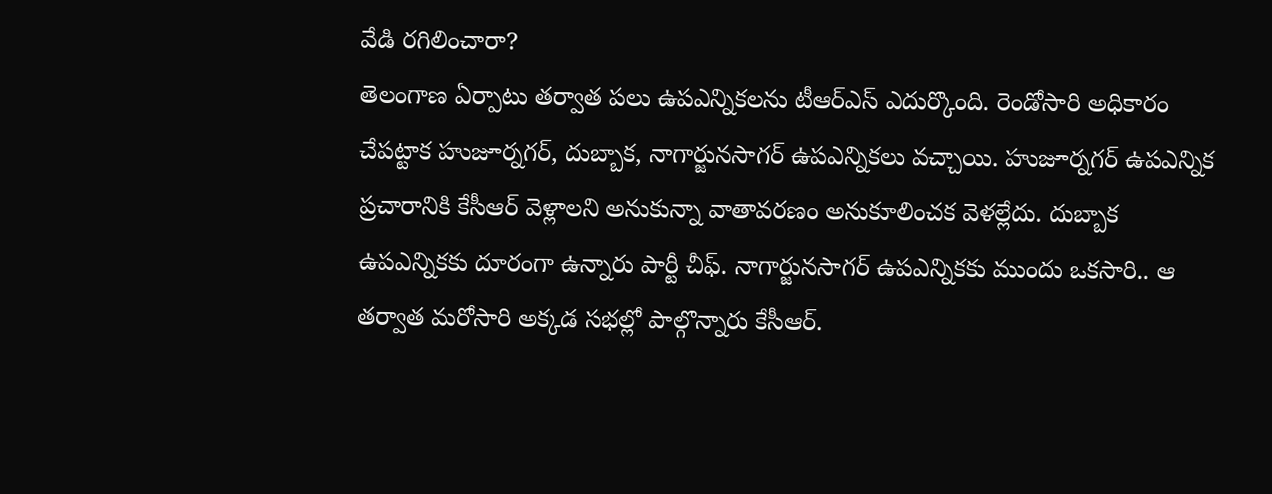వేడి రగిలించారా?
తెలంగాణ ఏర్పాటు తర్వాత పలు ఉపఎన్నికలను టీఆర్ఎస్ ఎదుర్కొంది. రెండోసారి అధికారం చేపట్టాక హుజూర్నగర్, దుబ్బాక, నాగార్జునసాగర్ ఉపఎన్నికలు వచ్చాయి. హుజూర్నగర్ ఉపఎన్నిక ప్రచారానికి కేసీఆర్ వెళ్లాలని అనుకున్నా వాతావరణం అనుకూలించక వెళల్లేదు. దుబ్బాక ఉపఎన్నికకు దూరంగా ఉన్నారు పార్టీ చీఫ్. నాగార్జునసాగర్ ఉపఎన్నికకు ముందు ఒకసారి.. ఆ తర్వాత మరోసారి అక్కడ సభల్లో పాల్గొన్నారు కేసీఆర్.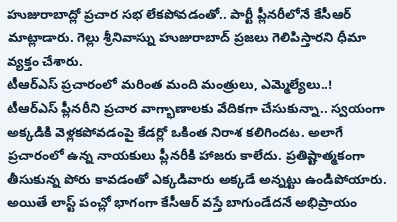హుజురాబాద్లో ప్రచార సభ లేకపోవడంతో.. పార్టీ ప్లీనరీలోనే కేసీఆర్ మాట్లాడారు. గెల్లు శ్రీనివాస్ను హుజురాబాద్ ప్రజలు గెలిపిస్తారని ధీమా వ్యక్తం చేశారు.
టీఆర్ఎస్ ప్రచారంలో మరింత మంది మంత్రులు, ఎమ్మెల్యేలు..!
టీఆర్ఎస్ ప్లీనరీని ప్రచార వాగ్భాణాలకు వేదికగా చేసుకున్నా.. స్వయంగా అక్కడికి వెళ్లకపోవడంపై కేడర్లో ఒకింత నిరాశ కలిగిందట. అలాగే ప్రచారంలో ఉన్న నాయకులు ప్లీనరీకి హాజరు కాలేదు. ప్రతిష్టాత్మకంగా తీసుకున్న పోరు కావడంతో ఎక్కడివారు అక్కడే అన్నట్టు ఉండిపోయారు. అయితే లాస్ట్ పంచ్లో భాగంగా కేసీఆర్ వస్తే బాగుండేదనే అభిప్రాయం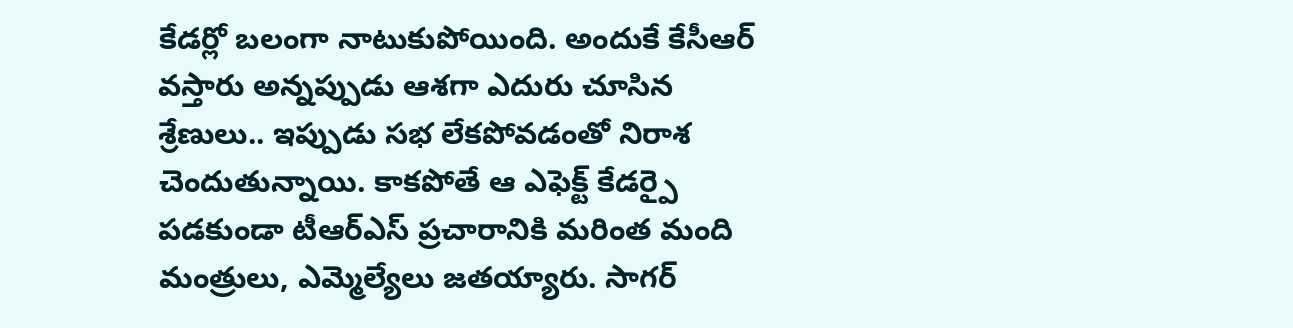కేడర్లో బలంగా నాటుకుపోయింది. అందుకే కేసీఆర్ వస్తారు అన్నప్పుడు ఆశగా ఎదురు చూసిన శ్రేణులు.. ఇప్పుడు సభ లేకపోవడంతో నిరాశ చెందుతున్నాయి. కాకపోతే ఆ ఎఫెక్ట్ కేడర్పై పడకుండా టీఆర్ఎస్ ప్రచారానికి మరింత మంది మంత్రులు, ఎమ్మెల్యేలు జతయ్యారు. సాగర్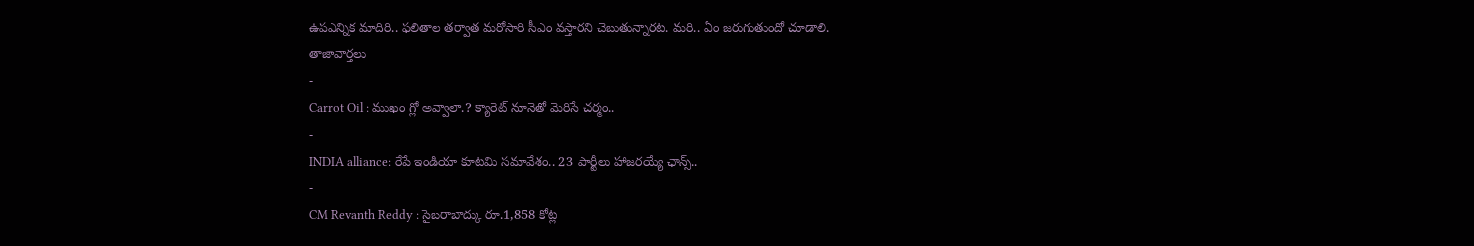ఉపఎన్నిక మాదిరి.. ఫలితాల తర్వాత మరోసారి సీఎం వస్తారని చెబుతున్నారట. మరి.. ఏం జరుగుతుందో చూడాలి.
తాజావార్తలు
-
Carrot Oil : ముఖం గ్లో అవ్వాలా.? క్యారెట్ నూనెతో మెరిసే చర్మం..
-
INDIA alliance: రేపే ఇండియా కూటమి సమావేశం.. 23 పార్టీలు హాజరయ్యే ఛాన్స్..
-
CM Revanth Reddy : సైబరాబాద్కు రూ.1,858 కోట్ల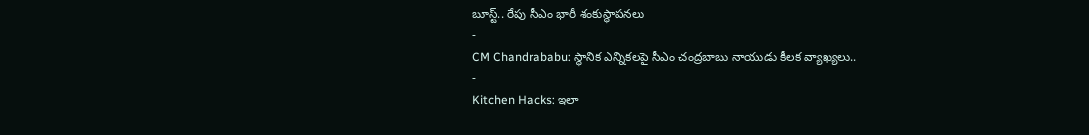బూస్ట్.. రేపు సీఎం భారీ శంకుస్థాపనలు
-
CM Chandrababu: స్థానిక ఎన్నికలపై సీఎం చంద్రబాబు నాయుడు కీలక వ్యాఖ్యలు..
-
Kitchen Hacks: ఇలా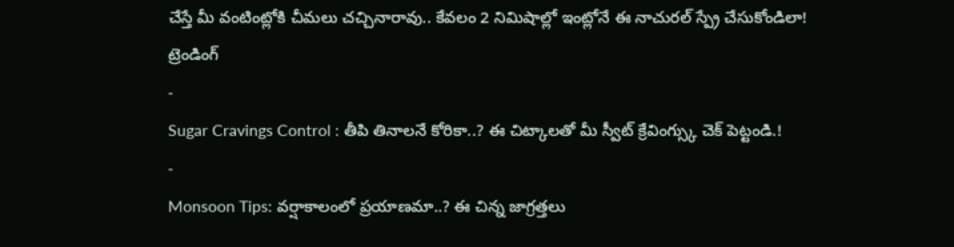చేస్తే మీ వంటింట్లోకి చీమలు చచ్చినారావు.. కేవలం 2 నిమిషాల్లో ఇంట్లోనే ఈ నాచురల్ స్ప్రే చేసుకోండిలా!
ట్రెండింగ్
-
Sugar Cravings Control : తీపి తినాలనే కోరికా..? ఈ చిట్కాలతో మీ స్వీట్ క్రేవింగ్స్కు చెక్ పెట్టండి.!
-
Monsoon Tips: వర్షాకాలంలో ప్రయాణమా..? ఈ చిన్న జాగ్రత్తలు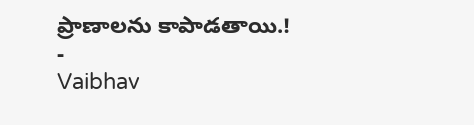ప్రాణాలను కాపాడతాయి.!
-
Vaibhav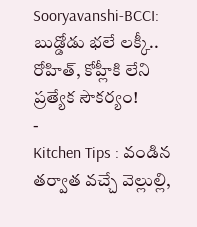Sooryavanshi-BCCI: బుడ్డోడు భలే లక్కీ.. రోహిత్, కోహ్లీకి లేని ప్రత్యేక సౌకర్యం!
-
Kitchen Tips : వండిన తర్వాత వచ్చే వెల్లుల్లి,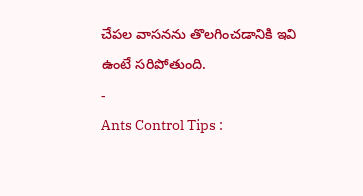చేపల వాసనను తొలగించడానికి ఇవి ఉంటే సరిపోతుంది.
-
Ants Control Tips :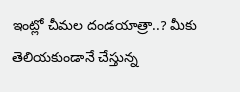ఇంట్లో చీమల దండయాత్రా..? మీకు తెలియకుండానే చేస్తున్న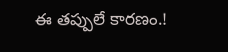ఈ తప్పులే కారణం.!